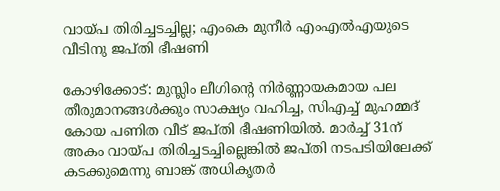വായ്പ തിരിച്ചടച്ചില്ല; എംകെ മുനീര്‍ എംഎല്‍എയുടെ വീടിനു ജപ്തി ഭീഷണി

കോഴിക്കോട്: മുസ്ലിം ലീഗിന്റെ നിര്‍ണ്ണായകമായ പല തീരുമാനങ്ങള്‍ക്കും സാക്ഷ്യം വഹിച്ച, സിഎച്ച് മുഹമ്മദ് കോയ പണിത വീട് ജപ്തി ഭീഷണിയില്‍. മാര്‍ച്ച് 31ന് അകം വായ്പ തിരിച്ചടച്ചില്ലെങ്കില്‍ ജപ്തി നടപടിയിലേക്ക് കടക്കുമെന്നു ബാങ്ക് അധികൃതര്‍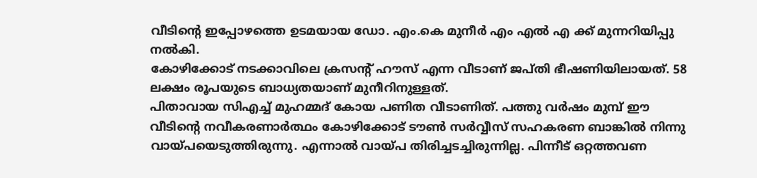വീടിന്റെ ഇപ്പോഴത്തെ ഉടമയായ ഡോ. എം.കെ മുനീർ എം എൽ എ ക്ക് മുന്നറിയിപ്പു നല്‍കി.
കോഴിക്കോട് നടക്കാവിലെ ക്രസന്റ് ഹൗസ് എന്ന വീടാണ് ജപ്തി ഭീഷണിയിലായത്. 58 ലക്ഷം രൂപയുടെ ബാധ്യതയാണ് മുനീറിനുള്ളത്.
പിതാവായ സിഎച്ച് മുഹമ്മദ് കോയ പണിത വീടാണിത്. പത്തു വര്‍ഷം മുമ്പ് ഈ വീടിന്റെ നവീകരണാര്‍ത്ഥം കോഴിക്കോട് ടൗണ്‍ സര്‍വ്വീസ് സഹകരണ ബാങ്കില്‍ നിന്നു വായ്പയെടുത്തിരുന്നു. എന്നാല്‍ വായ്പ തിരിച്ചടച്ചിരുന്നില്ല. പിന്നീട് ഒറ്റത്തവണ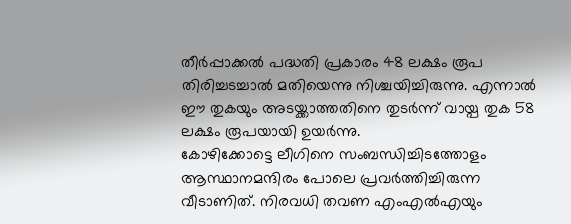തീര്‍പ്പാക്കല്‍ പദ്ധതി പ്രകാരം 48 ലക്ഷം രൂപ തിരിച്ചടച്ചാൽ മതിയെന്നു നിശ്ചയിച്ചിരുന്നു. എന്നാല്‍ ഈ തുകയും അടയ്ക്കാത്തതിനെ തുടര്‍ന്ന് വായ്പ തുക 58 ലക്ഷം രൂപയായി ഉയര്‍ന്നു.
കോഴിക്കോട്ടെ ലീഗിനെ സംബന്ധിച്ചിടത്തോളം ആസ്ഥാനമന്ദിരം പോലെ പ്രവര്‍ത്തിച്ചിരുന്ന വീടാണിത്. നിരവധി തവണ എംഎല്‍എയും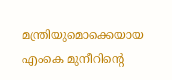മന്ത്രിയുമൊക്കെയായ എംകെ മുനീറിന്റെ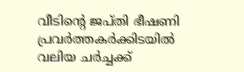വീടിന്റെ ജപ്തി ഭീഷണി പ്രവര്‍ത്തകര്‍ക്കിടയില്‍ വലിയ ചര്‍ച്ചക്ക്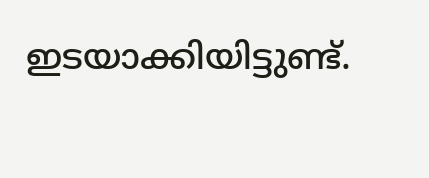ഇടയാക്കിയിട്ടുണ്ട്.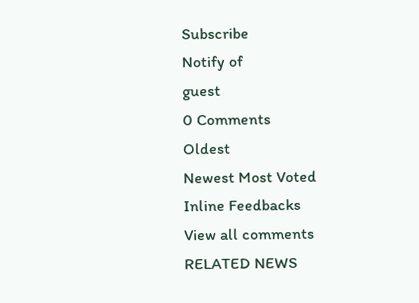Subscribe
Notify of
guest
0 Comments
Oldest
Newest Most Voted
Inline Feedbacks
View all comments
RELATED NEWS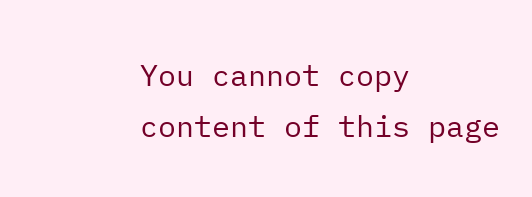You cannot copy content of this page